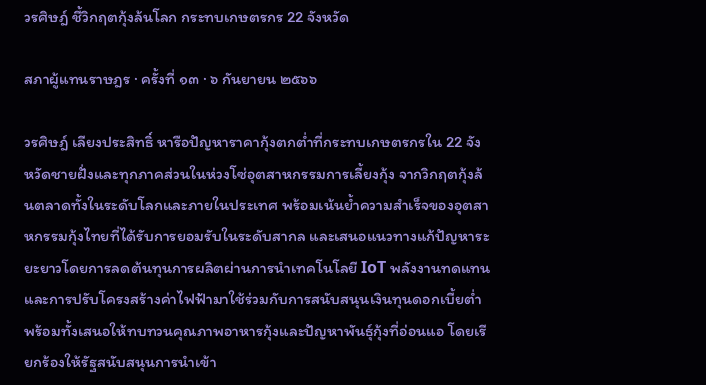วรศิษฎ์ ชี้วิกฤตกุ้งล้นโลก กระทบเกษตรกร 22 จังหวัด

สภาผู้แทนราษฎร · ครั้งที่ ๑๓ · ๖ กันยายน ๒๕๖๖

วรศิษฎ์ เลียงประสิทธิ์ หารือปัญหาราคากุ้งตกต่ำที่กระทบเกษตรกรใน 22 จังหวัดชายฝั่งและทุกภาคส่วนในห่วงโซ่อุตสาหกรรมการเลี้ยงกุ้ง จากวิกฤตกุ้งล้นตลาดทั้งในระดับโลกและภายในประเทศ พร้อมเน้นย้ำความสำเร็จของอุตสาหกรรมกุ้งไทยที่ได้รับการยอมรับในระดับสากล และเสนอแนวทางแก้ปัญหาระยะยาวโดยการลดต้นทุนการผลิตผ่านการนำเทคโนโลยี IoT พลังงานทดแทน และการปรับโครงสร้างค่าไฟฟ้ามาใช้ร่วมกับการสนับสนุนเงินทุนดอกเบี้ยต่ำ พร้อมทั้งเสนอให้ทบทวนคุณภาพอาหารกุ้งและปัญหาพันธุ์กุ้งที่อ่อนแอ โดยเรียกร้องให้รัฐสนับสนุนการนำเข้า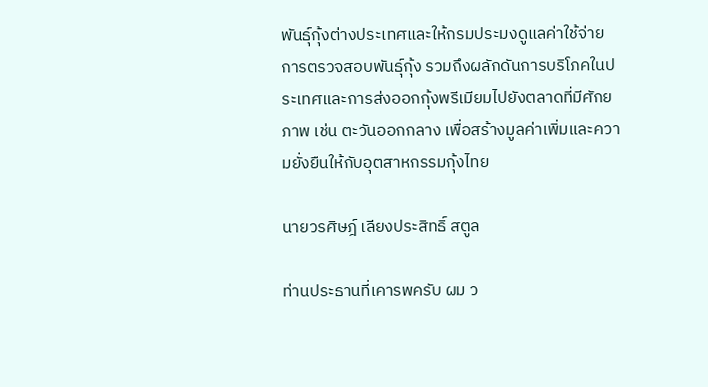พันธุ์กุ้งต่างประเทศและให้กรมประมงดูแลค่าใช้จ่ายการตรวจสอบพันธุ์กุ้ง รวมถึงผลักดันการบริโภคในประเทศและการส่งออกกุ้งพรีเมียมไปยังตลาดที่มีศักยภาพ เช่น ตะวันออกกลาง เพื่อสร้างมูลค่าเพิ่มและความยั่งยืนให้กับอุตสาหกรรมกุ้งไทย

นายวรศิษฎ์ เลียงประสิทธิ์ สตูล

ท่านประธานที่เคารพครับ ผม ว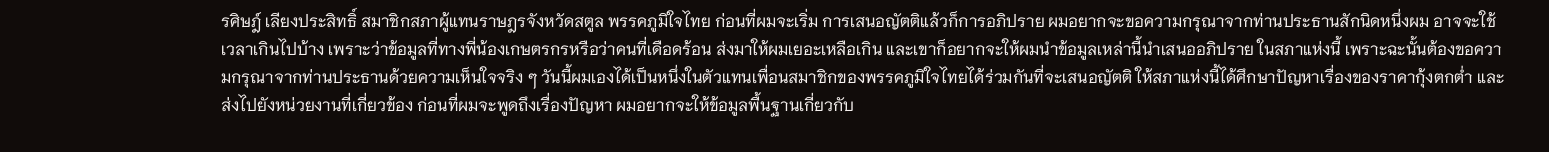รศิษฎ์ เลียงประสิทธิ์ สมาชิกสภาผู้แทนราษฎรจังหวัดสตูล พรรคภูมิใจไทย ก่อนที่ผมจะเริ่ม การเสนอญัตติแล้วก็การอภิปราย ผมอยากจะขอความกรุณาจากท่านประธานสักนิดหนึ่งผม อาจจะใช้เวลาเกินไปบ้าง เพราะว่าข้อมูลที่ทางพี่น้องเกษตรกรหรือว่าคนที่เดือดร้อน ส่งมาให้ผมเยอะเหลือเกิน และเขาก็อยากจะให้ผมนำข้อมูลเหล่านี้นำเสนออภิปราย ในสภาแห่งนี้ เพราะฉะนั้นต้องขอความกรุณาจากท่านประธานด้วยความเห็นใจจริง ๆ วันนี้ผมเองได้เป็นหนึ่งในตัวแทนเพื่อนสมาชิกของพรรคภูมิใจไทยได้ร่วมกันที่จะเสนอญัตติ ให้สภาแห่งนี้ได้ศึกษาปัญหาเรื่องของราคากุ้งตกต่ำ และส่งไปยังหน่วยงานที่เกี่ยวข้อง ก่อนที่ผมจะพูดถึงเรื่องปัญหา ผมอยากจะให้ข้อมูลพื้นฐานเกี่ยวกับ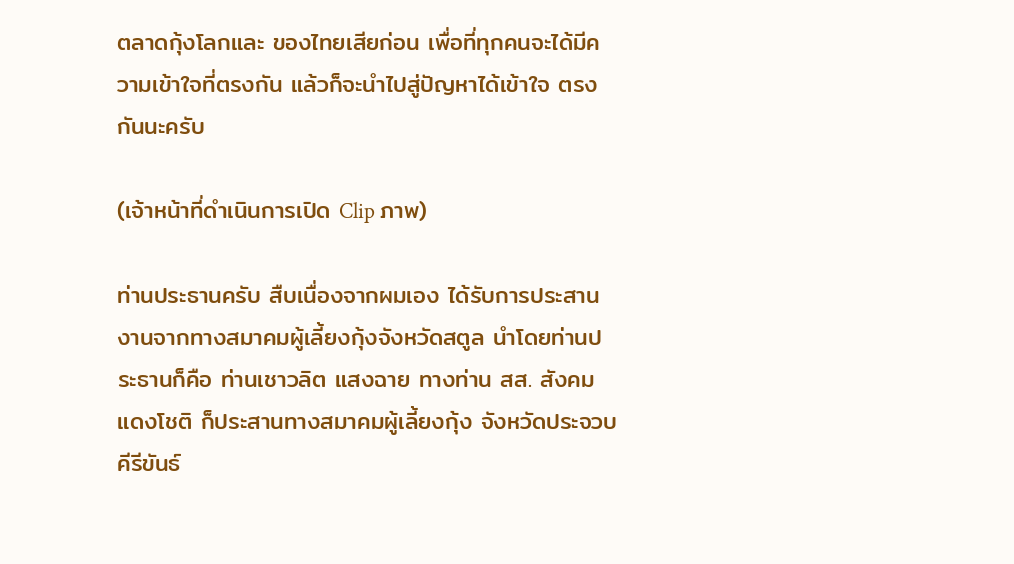ตลาดกุ้งโลกและ ของไทยเสียก่อน เพื่อที่ทุกคนจะได้มีความเข้าใจที่ตรงกัน แล้วก็จะนำไปสู่ปัญหาได้เข้าใจ ตรงกันนะครับ

(เจ้าหน้าที่ดำเนินการเปิด Clip ภาพ)

ท่านประธานครับ สืบเนื่องจากผมเอง ได้รับการประสานงานจากทางสมาคมผู้เลี้ยงกุ้งจังหวัดสตูล นำโดยท่านประธานก็คือ ท่านเชาวลิต แสงฉาย ทางท่าน สส. สังคม แดงโชติ ก็ประสานทางสมาคมผู้เลี้ยงกุ้ง จังหวัดประจวบคีรีขันธ์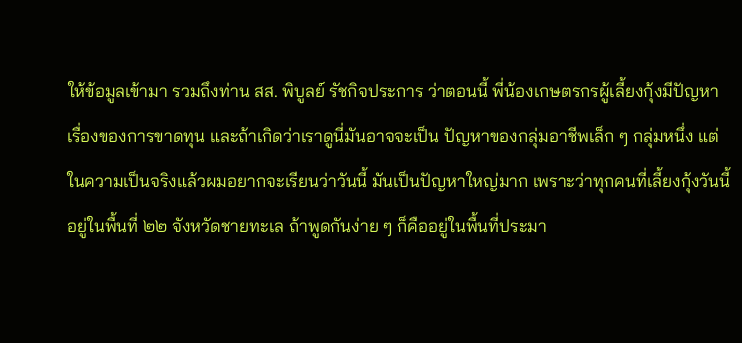ให้ข้อมูลเข้ามา รวมถึงท่าน สส. พิบูลย์ รัชกิจประการ ว่าตอนนี้ พี่น้องเกษตรกรผู้เลี้ยงกุ้งมีปัญหาเรื่องของการขาดทุน และถ้าเกิดว่าเราดูนี่มันอาจจะเป็น ปัญหาของกลุ่มอาชีพเล็ก ๆ กลุ่มหนึ่ง แต่ในความเป็นจริงแล้วผมอยากจะเรียนว่าวันนี้ มันเป็นปัญหาใหญ่มาก เพราะว่าทุกคนที่เลี้ยงกุ้งวันนี้อยู่ในพื้นที่ ๒๒ จังหวัดชายทะเล ถ้าพูดกันง่าย ๆ ก็คืออยู่ในพื้นที่ประมา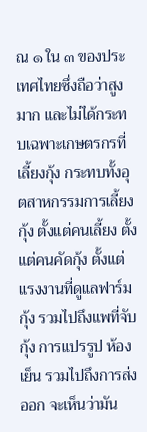ณ ๑ ใน ๓ ของประเทศไทยซึ่งถือว่าสูงมาก และไม่ได้กระทบเฉพาะเกษตรกรที่เลี้ยงกุ้ง กระทบทั้งอุตสาหกรรมการเลี้ยงกุ้ง ตั้งแต่คนเลี้ยง ตั้งแต่คนคัดกุ้ง ตั้งแต่แรงงานที่ดูแลฟาร์มกุ้ง รวมไปถึงแพที่จับกุ้ง การแปรรูป ห้องเย็น รวมไปถึงการส่งออก จะเห็นว่ามัน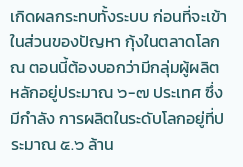เกิดผลกระทบทั้งระบบ ก่อนที่จะเข้าในส่วนของปัญหา กุ้งในตลาดโลก ณ ตอนนี้ต้องบอกว่ามีกลุ่มผู้ผลิตหลักอยู่ประมาณ ๖-๗ ประเทศ ซึ่งมีกำลัง การผลิตในระดับโลกอยู่ที่ประมาณ ๕.๖ ล้าน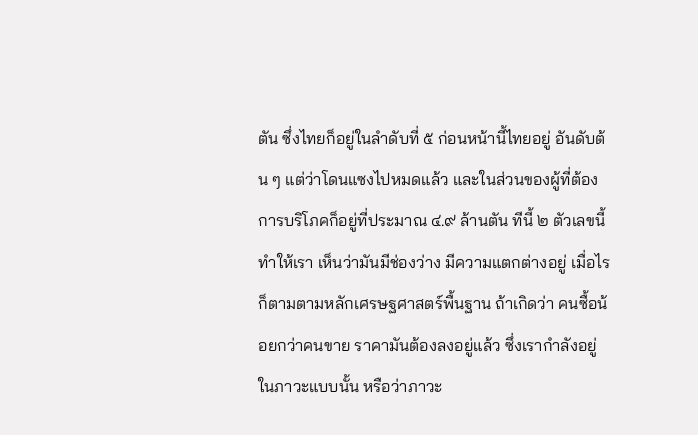ตัน ซึ่งไทยก็อยู่ในลำดับที่ ๕ ก่อนหน้านี้ไทยอยู่ อันดับต้น ๆ แต่ว่าโดนแซงไปหมดแล้ว และในส่วนของผู้ที่ต้องการบริโภคก็อยู่ที่ประมาณ ๔.๙ ล้านตัน ทีนี้ ๒ ตัวเลขนี้ทำให้เรา เห็นว่ามันมีช่องว่าง มีความแตกต่างอยู่ เมื่อไรก็ตามตามหลักเศรษฐศาสตร์พื้นฐาน ถ้าเกิดว่า คนซื้อน้อยกว่าคนขาย ราคามันต้องลงอยู่แล้ว ซึ่งเรากำลังอยู่ในภาวะแบบนั้น หรือว่าภาวะ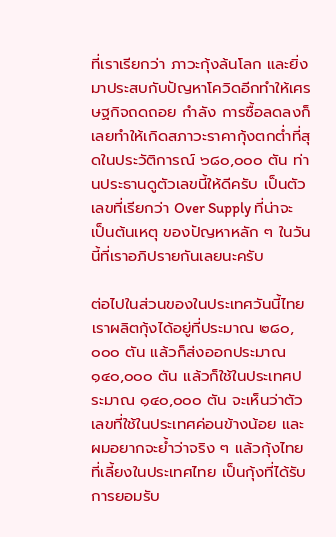ที่เราเรียกว่า ภาวะกุ้งล้นโลก และยิ่งมาประสบกับปัญหาโควิดอีกทำให้เศรษฐกิจถดถอย กำลัง การซื้อลดลงก็เลยทำให้เกิดสภาวะราคากุ้งตกต่ำที่สุดในประวัติการณ์ ๖๘๐,๐๐๐ ตัน ท่านประธานดูตัวเลขนี้ให้ดีครับ เป็นตัวเลขที่เรียกว่า Over Supply ที่น่าจะเป็นต้นเหตุ ของปัญหาหลัก ๆ ในวันนี้ที่เราอภิปรายกันเลยนะครับ

ต่อไปในส่วนของในประเทศวันนี้ไทยเราผลิตกุ้งได้อยู่ที่ประมาณ ๒๘๐,๐๐๐ ตัน แล้วก็ส่งออกประมาณ ๑๔๐,๐๐๐ ตัน แล้วก็ใช้ในประเทศประมาณ ๑๔๐,๐๐๐ ตัน จะเห็นว่าตัวเลขที่ใช้ในประเทศค่อนข้างน้อย และผมอยากจะย้ำว่าจริง ๆ แล้วกุ้งไทย ที่เลี้ยงในประเทศไทย เป็นกุ้งที่ได้รับการยอมรับ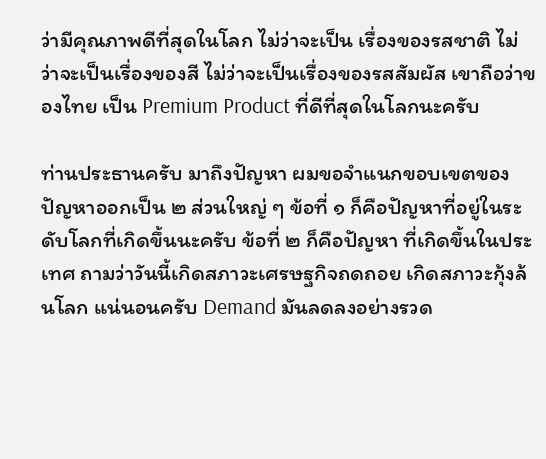ว่ามีคุณภาพดีที่สุดในโลก ไม่ว่าจะเป็น เรื่องของรสชาติ ไม่ว่าจะเป็นเรื่องของสี ไม่ว่าจะเป็นเรื่องของรสสัมผัส เขาถือว่าของไทย เป็น Premium Product ที่ดีที่สุดในโลกนะครับ

ท่านประธานครับ มาถึงปัญหา ผมขอจำแนกขอบเขตของปัญหาออกเป็น ๒ ส่วนใหญ่ ๆ ข้อที่ ๑ ก็คือปัญหาที่อยู่ในระดับโลกที่เกิดขึ้นนะครับ ข้อที่ ๒ ก็คือปัญหา ที่เกิดขึ้นในประเทศ ถามว่าวันนี้เกิดสภาวะเศรษฐกิจถดถอย เกิดสภาวะกุ้งล้นโลก แน่นอนครับ Demand มันลดลงอย่างรวด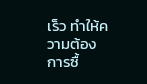เร็ว ทำให้ความต้องการซื้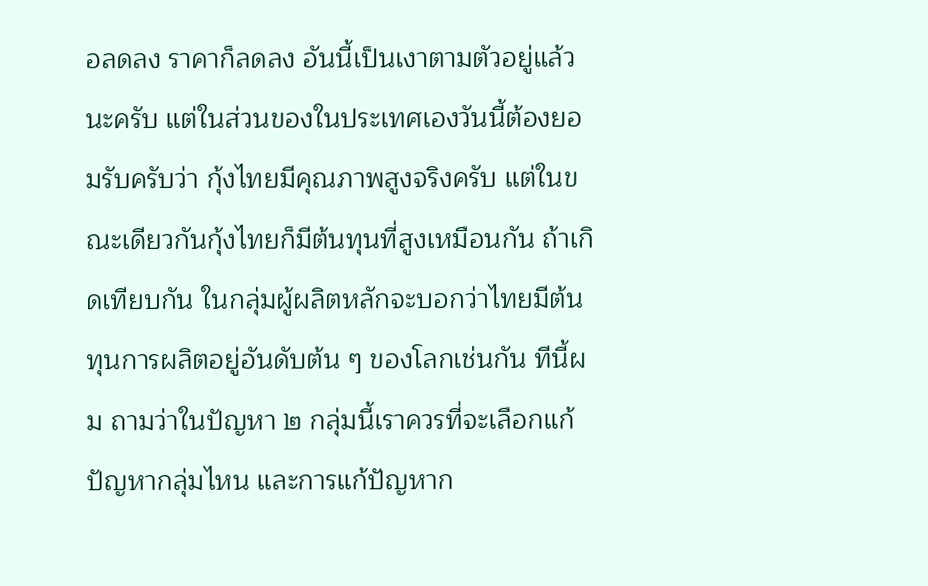อลดลง ราคาก็ลดลง อันนี้เป็นเงาตามตัวอยู่แล้วนะครับ แต่ในส่วนของในประเทศเองวันนี้ต้องยอมรับครับว่า กุ้งไทยมีคุณภาพสูงจริงครับ แต่ในขณะเดียวกันกุ้งไทยก็มีต้นทุนที่สูงเหมือนกัน ถ้าเกิดเทียบกัน ในกลุ่มผู้ผลิตหลักจะบอกว่าไทยมีต้นทุนการผลิตอยู่อันดับต้น ๆ ของโลกเช่นกัน ทีนี้ผม ถามว่าในปัญหา ๒ กลุ่มนี้เราควรที่จะเลือกแก้ปัญหากลุ่มไหน และการแก้ปัญหาก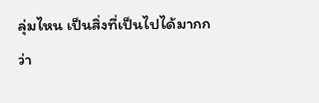ลุ่มไหน เป็นสิ่งที่เป็นไปได้มากกว่า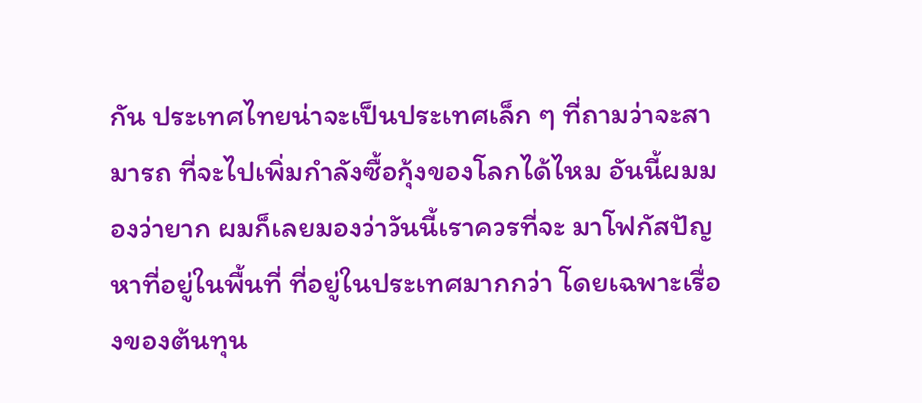กัน ประเทศไทยน่าจะเป็นประเทศเล็ก ๆ ที่ถามว่าจะสามารถ ที่จะไปเพิ่มกำลังซื้อกุ้งของโลกได้ไหม อันนี้ผมมองว่ายาก ผมก็เลยมองว่าวันนี้เราควรที่จะ มาโฟกัสปัญหาที่อยู่ในพื้นที่ ที่อยู่ในประเทศมากกว่า โดยเฉพาะเรื่องของต้นทุน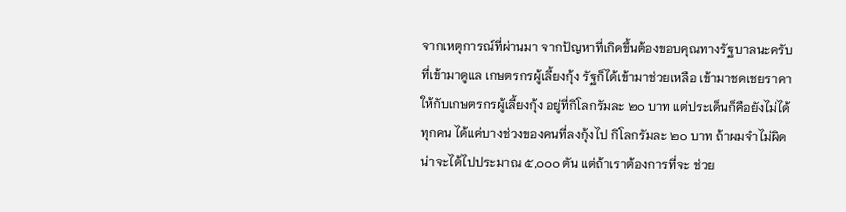จากเหตุการณ์ที่ผ่านมา จากปัญหาที่เกิดขึ้นต้องขอบคุณทางรัฐบาลนะครับที่เข้ามาดูแล เกษตรกรผู้เลี้ยงกุ้ง รัฐก็ได้เข้ามาช่วยเหลือ เข้ามาชดเชยราคาให้กับเกษตรกรผู้เลี้ยงกุ้ง อยู่ที่กิโลกรัมละ ๒๐ บาท แต่ประเด็นก็คือยังไม่ได้ทุกคน ได้แค่บางช่วงของคนที่ลงกุ้งไป กิโลกรัมละ ๒๐ บาท ถ้าผมจำไม่ผิดน่าจะได้ไปประมาณ ๕,๐๐๐ ตัน แต่ถ้าเราต้องการที่จะ ช่วย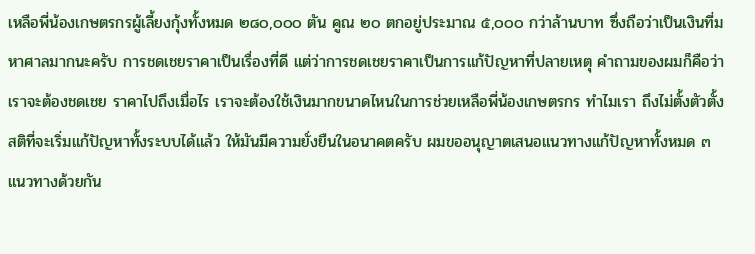เหลือพี่น้องเกษตรกรผู้เลี้ยงกุ้งทั้งหมด ๒๘๐,๐๐๐ ตัน คูณ ๒๐ ตกอยู่ประมาณ ๕,๐๐๐ กว่าล้านบาท ซึ่งถือว่าเป็นเงินที่มหาศาลมากนะครับ การชดเชยราคาเป็นเรื่องที่ดี แต่ว่าการชดเชยราคาเป็นการแก้ปัญหาที่ปลายเหตุ คำถามของผมก็คือว่าเราจะต้องชดเชย ราคาไปถึงเมื่อไร เราจะต้องใช้เงินมากขนาดไหนในการช่วยเหลือพี่น้องเกษตรกร ทำไมเรา ถึงไม่ตั้งตัวตั้งสติที่จะเริ่มแก้ปัญหาทั้งระบบได้แล้ว ให้มันมีความยั่งยืนในอนาคตครับ ผมขออนุญาตเสนอแนวทางแก้ปัญหาทั้งหมด ๓ แนวทางด้วยกัน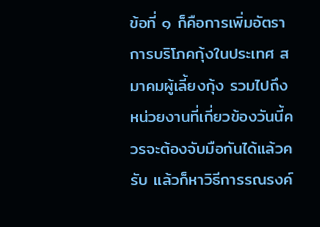ข้อที่ ๑ ก็คือการเพิ่มอัตราการบริโภคกุ้งในประเทศ สมาคมผู้เลี้ยงกุ้ง รวมไปถึงหน่วยงานที่เกี่ยวข้องวันนี้ควรจะต้องจับมือกันได้แล้วครับ แล้วก็หาวิธีการรณรงค์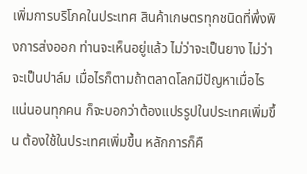เพิ่มการบริโภคในประเทศ สินค้าเกษตรทุกชนิดที่พึ่งพิงการส่งออก ท่านจะเห็นอยู่แล้ว ไม่ว่าจะเป็นยาง ไม่ว่าจะเป็นปาล์ม เมื่อไรก็ตามถ้าตลาดโลกมีปัญหาเมื่อไร แน่นอนทุกคน ก็จะบอกว่าต้องแปรรูปในประเทศเพิ่มขึ้น ต้องใช้ในประเทศเพิ่มขึ้น หลักการก็คื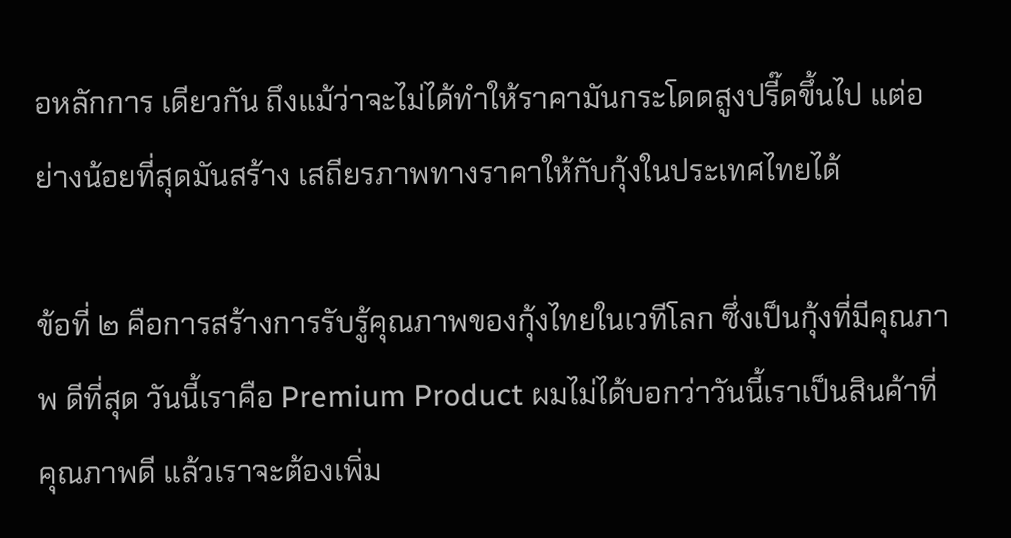อหลักการ เดียวกัน ถึงแม้ว่าจะไม่ได้ทำให้ราคามันกระโดดสูงปรี๊ดขึ้นไป แต่อย่างน้อยที่สุดมันสร้าง เสถียรภาพทางราคาให้กับกุ้งในประเทศไทยได้

ข้อที่ ๒ คือการสร้างการรับรู้คุณภาพของกุ้งไทยในเวทีโลก ซึ่งเป็นกุ้งที่มีคุณภาพ ดีที่สุด วันนี้เราคือ Premium Product ผมไม่ได้บอกว่าวันนี้เราเป็นสินค้าที่คุณภาพดี แล้วเราจะต้องเพิ่ม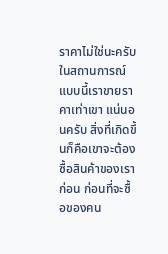ราคาไม่ใช่นะครับ ในสถานการณ์แบบนี้เราขายราคาเท่าเขา แน่นอนครับ สิ่งที่เกิดขึ้นก็คือเขาจะต้องซื้อสินค้าของเราก่อน ก่อนที่จะซื้อของคน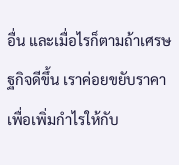อื่น และเมื่อไรก็ตามถ้าเศรษฐกิจดีขึ้น เราค่อยขยับราคาเพื่อเพิ่มกำไรให้กับ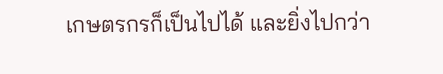เกษตรกรก็เป็นไปได้ และยิ่งไปกว่า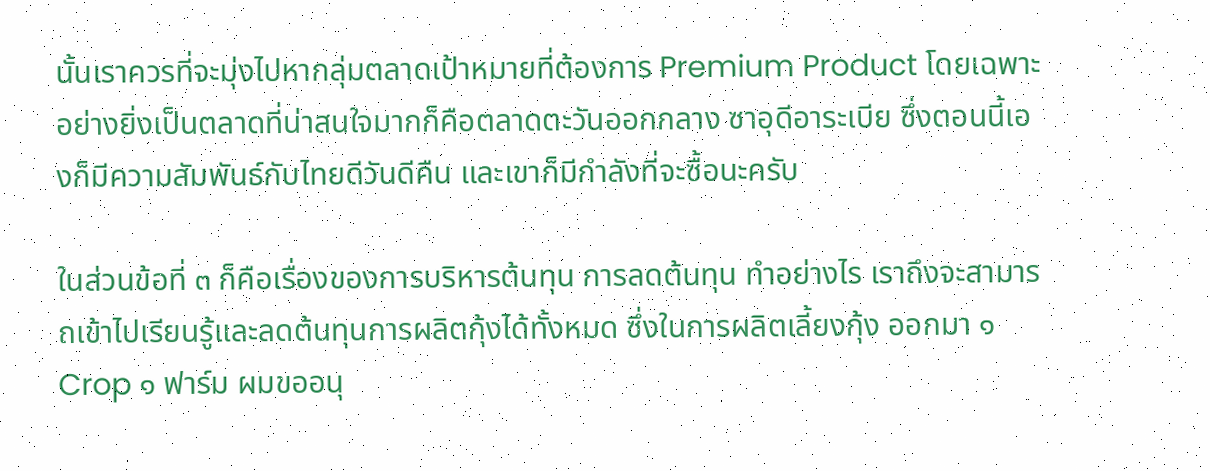นั้นเราควรที่จะมุ่งไปหากลุ่มตลาดเป้าหมายที่ต้องการ Premium Product โดยเฉพาะอย่างยิ่งเป็นตลาดที่น่าสนใจมากก็คือตลาดตะวันออกกลาง ซาอุดีอาระเบีย ซึ่งตอนนี้เองก็มีความสัมพันธ์กับไทยดีวันดีคืน และเขาก็มีกำลังที่จะซื้อนะครับ

ในส่วนข้อที่ ๓ ก็คือเรื่องของการบริหารต้นทุน การลดต้นทุน ทำอย่างไร เราถึงจะสามารถเข้าไปเรียนรู้และลดต้นทุนการผลิตกุ้งได้ทั้งหมด ซึ่งในการผลิตเลี้ยงกุ้ง ออกมา ๑ Crop ๑ ฟาร์ม ผมขออนุ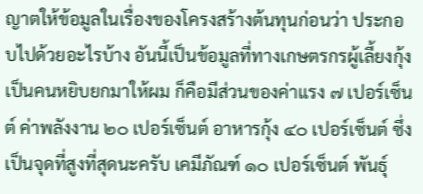ญาตให้ข้อมูลในเรื่องของโครงสร้างต้นทุนก่อนว่า ประกอบไปด้วยอะไรบ้าง อันนี้เป็นข้อมูลที่ทางเกษตรกรผู้เลี้ยงกุ้งเป็นคนหยิบยกมาให้ผม ก็คือมีส่วนของค่าแรง ๗ เปอร์เซ็นต์ ค่าพลังงาน ๒๐ เปอร์เซ็นต์ อาหารกุ้ง ๔๐ เปอร์เซ็นต์ ซึ่งเป็นจุดที่สูงที่สุดนะครับ เคมีภัณฑ์ ๑๐ เปอร์เซ็นต์ พันธุ์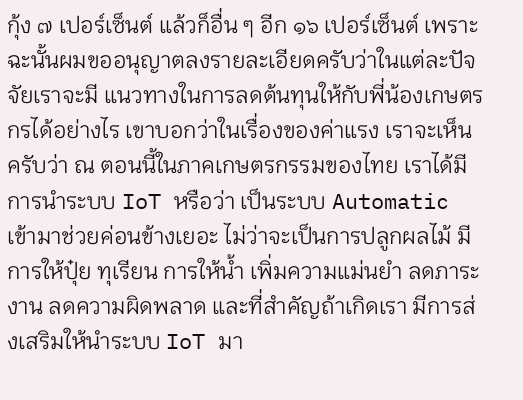กุ้ง ๗ เปอร์เซ็นต์ แล้วก็อื่น ๆ อีก ๑๖ เปอร์เซ็นต์ เพราะฉะนั้นผมขออนุญาตลงรายละเอียดครับว่าในแต่ละปัจจัยเราจะมี แนวทางในการลดต้นทุนให้กับพี่น้องเกษตรกรได้อย่างไร เขาบอกว่าในเรื่องของค่าแรง เราจะเห็นครับว่า ณ ตอนนี้ในภาคเกษตรกรรมของไทย เราได้มีการนำระบบ IoT หรือว่า เป็นระบบ Automatic เข้ามาช่วยค่อนข้างเยอะ ไม่ว่าจะเป็นการปลูกผลไม้ มีการให้ปุ๋ย ทุเรียน การให้น้ำ เพิ่มความแม่นยำ ลดภาระงาน ลดความผิดพลาด และที่สำคัญถ้าเกิดเรา มีการส่งเสริมให้นำระบบ IoT มา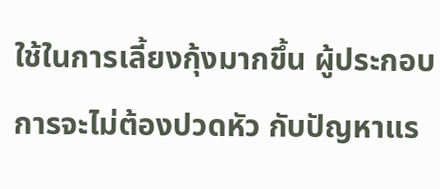ใช้ในการเลี้ยงกุ้งมากขึ้น ผู้ประกอบการจะไม่ต้องปวดหัว กับปัญหาแร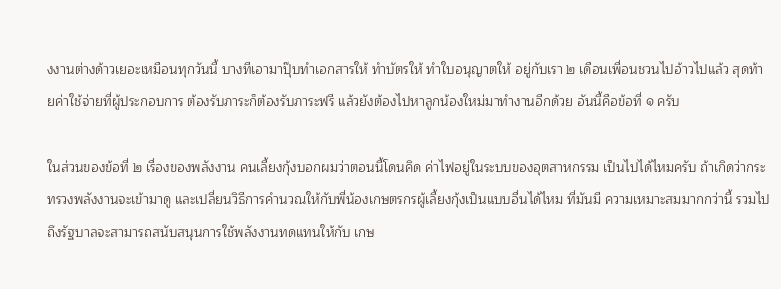งงานต่างด้าวเยอะเหมือนทุกวันนี้ บางทีเอามาปุ๊บทำเอกสารให้ ทำบัตรให้ ทำใบอนุญาตให้ อยู่กับเรา ๒ เดือนเพื่อนชวนไปอ้าวไปแล้ว สุดท้ายค่าใช้จ่ายที่ผู้ประกอบการ ต้องรับภาระก็ต้องรับภาระฟรี แล้วยังต้องไปหาลูกน้องใหม่มาทำงานอีกด้วย อันนี้คือข้อที่ ๑ ครับ

ในส่วนของข้อที่ ๒ เรื่องของพลังงาน คนเลี้ยงกุ้งบอกผมว่าตอนนี้โดนคิด ค่าไฟอยู่ในระบบของอุตสาหกรรม เป็นไปได้ไหมครับ ถ้าเกิดว่ากระทรวงพลังงานจะเข้ามาดู และเปลี่ยนวิธีการคำนวณให้กับพี่น้องเกษตรกรผู้เลี้ยงกุ้งเป็นแบบอื่นได้ไหม ที่มันมี ความเหมาะสมมากกว่านี้ รวมไปถึงรัฐบาลจะสามารถสนับสนุนการใช้พลังงานทดแทนให้กับ เกษ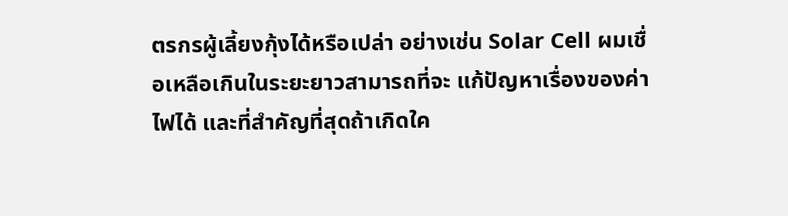ตรกรผู้เลี้ยงกุ้งได้หรือเปล่า อย่างเช่น Solar Cell ผมเชื่อเหลือเกินในระยะยาวสามารถที่จะ แก้ปัญหาเรื่องของค่าไฟได้ และที่สำคัญที่สุดถ้าเกิดใค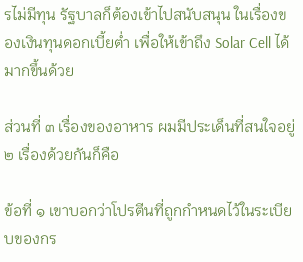รไม่มีทุน รัฐบาลก็ต้องเข้าไปสนับสนุน ในเรื่องของเงินทุนดอกเบี้ยต่ำ เพื่อให้เข้าถึง Solar Cell ได้มากขึ้นด้วย

ส่วนที่ ๓ เรื่องของอาหาร ผมมีประเด็นที่สนใจอยู่ ๒ เรื่องด้วยกันก็คือ

ข้อที่ ๑ เขาบอกว่าโปรตีนที่ถูกกำหนดไว้ในระเบียบของกร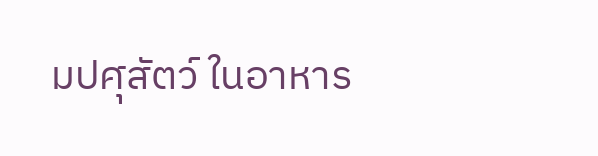มปศุสัตว์ ในอาหาร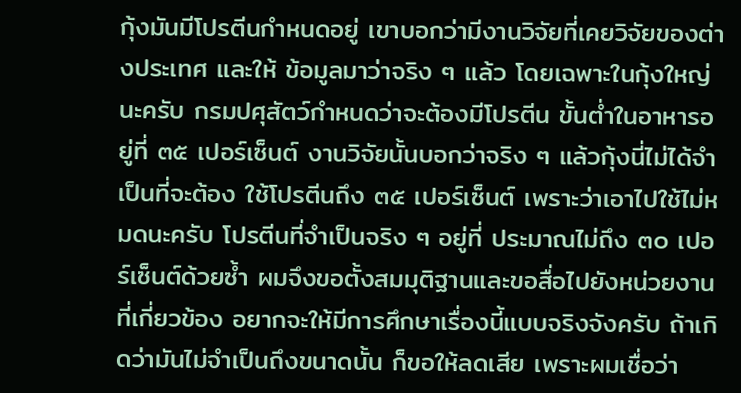กุ้งมันมีโปรตีนกำหนดอยู่ เขาบอกว่ามีงานวิจัยที่เคยวิจัยของต่างประเทศ และให้ ข้อมูลมาว่าจริง ๆ แล้ว โดยเฉพาะในกุ้งใหญ่นะครับ กรมปศุสัตว์กำหนดว่าจะต้องมีโปรตีน ขั้นต่ำในอาหารอยู่ที่ ๓๕ เปอร์เซ็นต์ งานวิจัยนั้นบอกว่าจริง ๆ แล้วกุ้งนี่ไม่ได้จำเป็นที่จะต้อง ใช้โปรตีนถึง ๓๕ เปอร์เซ็นต์ เพราะว่าเอาไปใช้ไม่หมดนะครับ โปรตีนที่จำเป็นจริง ๆ อยู่ที่ ประมาณไม่ถึง ๓๐ เปอร์เซ็นต์ด้วยซ้ำ ผมจึงขอตั้งสมมุติฐานและขอสื่อไปยังหน่วยงาน ที่เกี่ยวข้อง อยากจะให้มีการศึกษาเรื่องนี้แบบจริงจังครับ ถ้าเกิดว่ามันไม่จำเป็นถึงขนาดนั้น ก็ขอให้ลดเสีย เพราะผมเชื่อว่า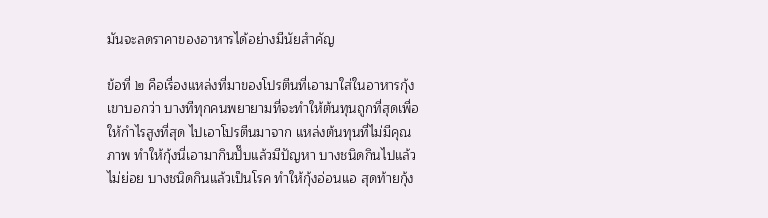มันจะลดราคาของอาหารได้อย่างมีนัยสำคัญ

ข้อที่ ๒ คือเรื่องแหล่งที่มาของโปรตีนที่เอามาใส่ในอาหารกุ้ง เขาบอกว่า บางทีทุกคนพยายามที่จะทำให้ต้นทุนถูกที่สุดเพื่อให้กำไรสูงที่สุด ไปเอาโปรตีนมาจาก แหล่งต้นทุนที่ไม่มีคุณภาพ ทำให้กุ้งนี่เอามากินปั๊บแล้วมีปัญหา บางชนิดกินไปแล้ว ไม่ย่อย บางชนิดกินแล้วเป็นโรค ทำให้กุ้งอ่อนแอ สุดท้ายกุ้ง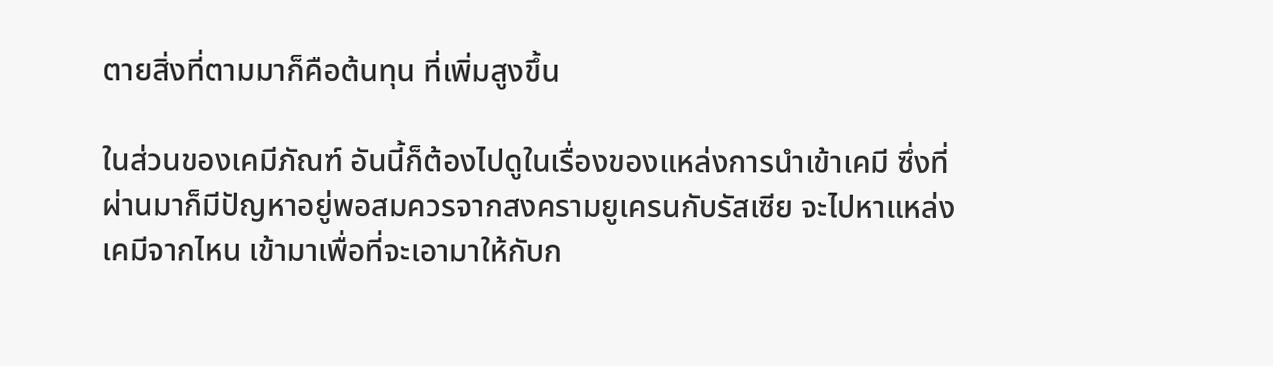ตายสิ่งที่ตามมาก็คือต้นทุน ที่เพิ่มสูงขึ้น

ในส่วนของเคมีภัณฑ์ อันนี้ก็ต้องไปดูในเรื่องของแหล่งการนำเข้าเคมี ซึ่งที่ผ่านมาก็มีปัญหาอยู่พอสมควรจากสงครามยูเครนกับรัสเซีย จะไปหาแหล่งเคมีจากไหน เข้ามาเพื่อที่จะเอามาให้กับก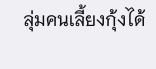ลุ่มคนเลี้ยงกุ้งได้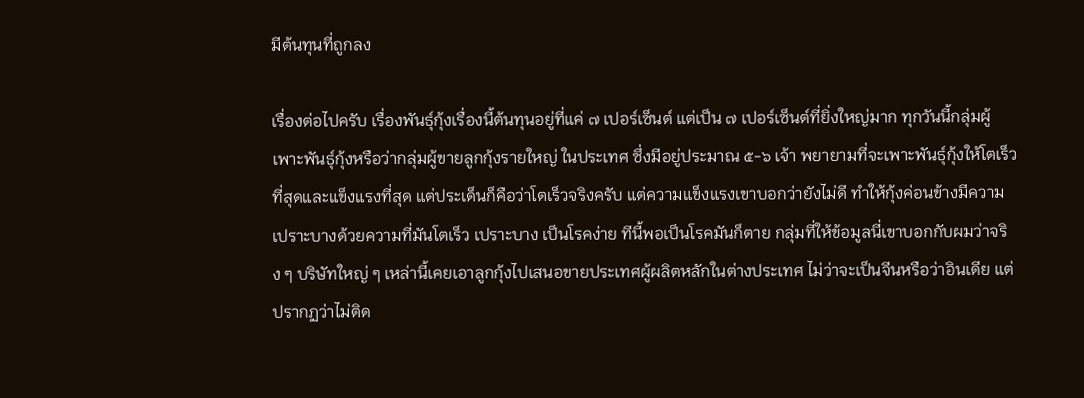มีต้นทุนที่ถูกลง

เรื่องต่อไปครับ เรื่องพันธุ์กุ้งเรื่องนี้ต้นทุนอยู่ที่แค่ ๗ เปอร์เซ็นต์ แต่เป็น ๗ เปอร์เซ็นต์ที่ยิ่งใหญ่มาก ทุกวันนี้กลุ่มผู้เพาะพันธุ์กุ้งหรือว่ากลุ่มผู้ขายลูกกุ้งรายใหญ่ ในประเทศ ซึ่งมีอยู่ประมาณ ๕-๖ เจ้า พยายามที่จะเพาะพันธุ์กุ้งให้โตเร็วที่สุดและแข็งแรงที่สุด แต่ประเด็นก็คือว่าโตเร็วจริงครับ แต่ความแข็งแรงเขาบอกว่ายังไม่ดี ทำให้กุ้งค่อนข้างมีความเปราะบางด้วยความที่มันโตเร็ว เปราะบาง เป็นโรคง่าย ทีนี้พอเป็นโรคมันก็ตาย กลุ่มที่ให้ข้อมูลนี่เขาบอกกับผมว่าจริง ๆ บริษัทใหญ่ ๆ เหล่านี้เคยเอาลูกกุ้งไปเสนอขายประเทศผู้ผลิตหลักในต่างประเทศ ไม่ว่าจะเป็นจีนหรือว่าอินเดีย แต่ปรากฏว่าไม่ติด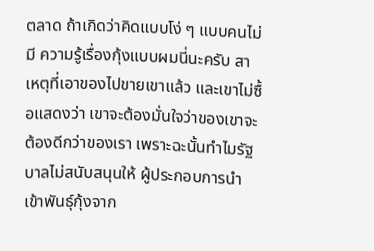ตลาด ถ้าเกิดว่าคิดแบบโง่ ๆ แบบคนไม่มี ความรู้เรื่องกุ้งแบบผมนี่นะครับ สาเหตุที่เอาของไปขายเขาแล้ว และเขาไม่ซื้อแสดงว่า เขาจะต้องมั่นใจว่าของเขาจะต้องดีกว่าของเรา เพราะฉะนั้นทำไมรัฐบาลไม่สนับสนุนให้ ผู้ประกอบการนำเข้าพันธุ์กุ้งจาก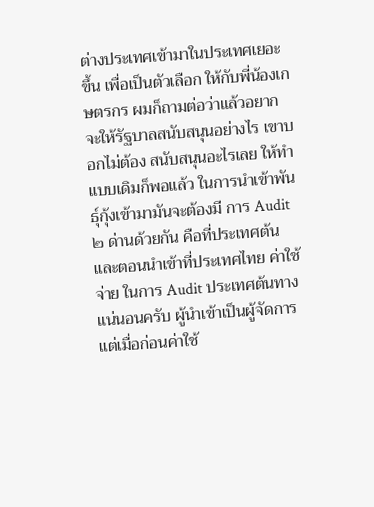ต่างประเทศเข้ามาในประเทศเยอะขึ้น เพื่อเป็นตัวเลือก ให้กับพี่น้องเกษตรกร ผมก็ถามต่อว่าแล้วอยากจะให้รัฐบาลสนับสนุนอย่างไร เขาบอกไม่ต้อง สนับสนุนอะไรเลย ให้ทำแบบเดิมก็พอแล้ว ในการนำเข้าพันธุ์กุ้งเข้ามามันจะต้องมี การ Audit ๒ ด่านด้วยกัน คือที่ประเทศต้นและตอนนำเข้าที่ประเทศไทย ค่าใช้จ่าย ในการ Audit ประเทศต้นทางแน่นอนครับ ผู้นำเข้าเป็นผู้จัดการ แต่เมื่อก่อนค่าใช้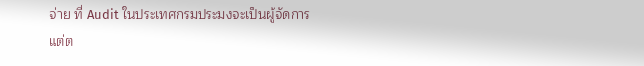จ่าย ที่ Audit ในประเทศกรมประมงจะเป็นผู้จัดการ แต่ต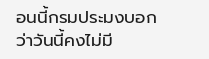อนนี้กรมประมงบอกว่าวันนี้คงไม่มี